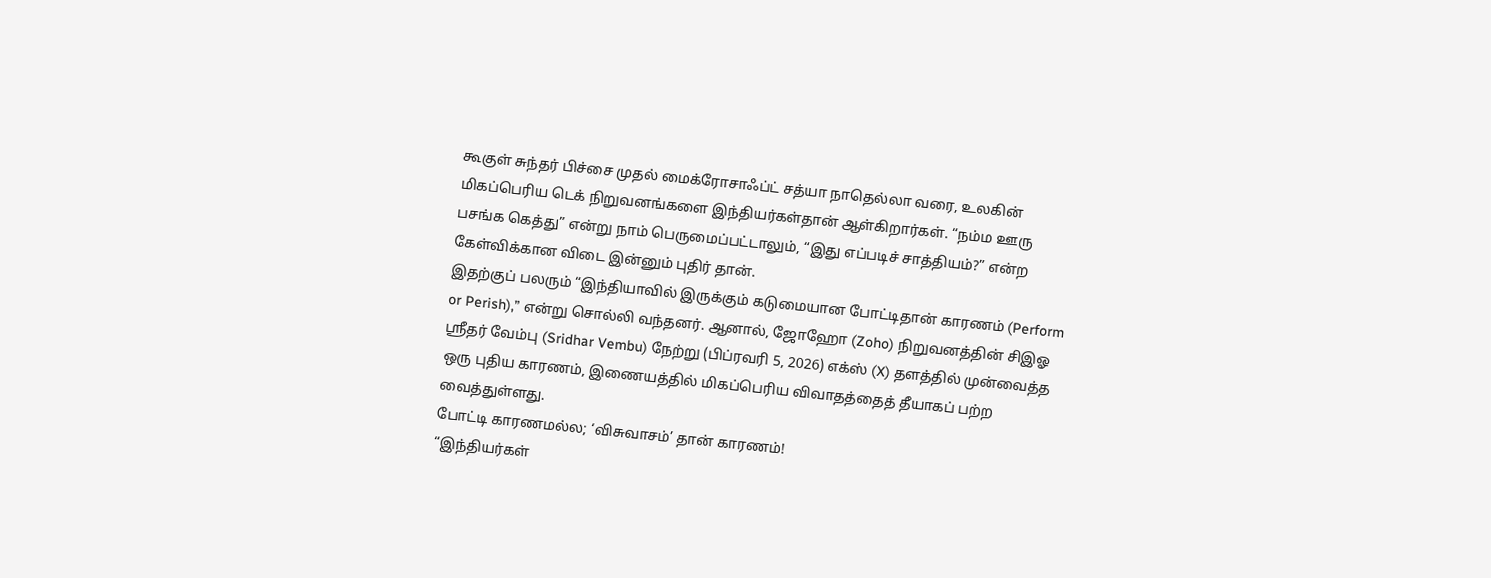கூகுள் சுந்தர் பிச்சை முதல் மைக்ரோசாஃப்ட் சத்யா நாதெல்லா வரை, உலகின் மிகப்பெரிய டெக் நிறுவனங்களை இந்தியர்கள்தான் ஆள்கிறார்கள். “நம்ம ஊரு பசங்க கெத்து” என்று நாம் பெருமைப்பட்டாலும், “இது எப்படிச் சாத்தியம்?” என்ற கேள்விக்கான விடை இன்னும் புதிர் தான்.
இதற்குப் பலரும் “இந்தியாவில் இருக்கும் கடுமையான போட்டிதான் காரணம் (Perform or Perish),” என்று சொல்லி வந்தனர். ஆனால், ஜோஹோ (Zoho) நிறுவனத்தின் சிஇஓ ஸ்ரீதர் வேம்பு (Sridhar Vembu) நேற்று (பிப்ரவரி 5, 2026) எக்ஸ் (X) தளத்தில் முன்வைத்த ஒரு புதிய காரணம், இணையத்தில் மிகப்பெரிய விவாதத்தைத் தீயாகப் பற்ற வைத்துள்ளது.
போட்டி காரணமல்ல; ‘விசுவாசம்’ தான் காரணம்!
“இந்தியர்கள்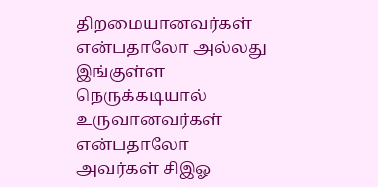திறமையானவர்கள் என்பதாலோ அல்லது இங்குள்ள நெருக்கடியால் உருவானவர்கள் என்பதாலோ அவர்கள் சிஇஓ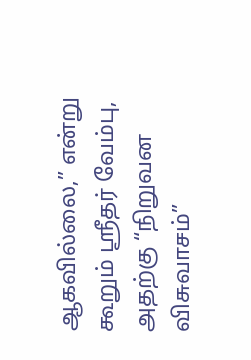ஆகவில்லை,” என்று கூறும் ஸ்ரீதர் வேம்பு, அதற்கு “நிறுவன விசுவாசம்”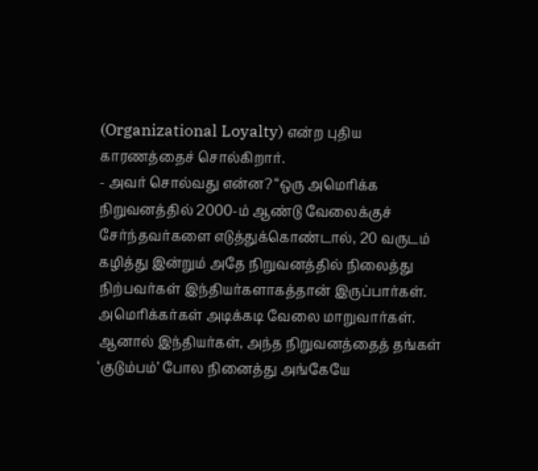(Organizational Loyalty) என்ற புதிய காரணத்தைச் சொல்கிறார்.
- அவர் சொல்வது என்ன? “ஒரு அமெரிக்க நிறுவனத்தில் 2000-ம் ஆண்டு வேலைக்குச் சேர்ந்தவர்களை எடுத்துக்கொண்டால், 20 வருடம் கழித்து இன்றும் அதே நிறுவனத்தில் நிலைத்து நிற்பவர்கள் இந்தியர்களாகத்தான் இருப்பார்கள். அமெரிக்கர்கள் அடிக்கடி வேலை மாறுவார்கள். ஆனால் இந்தியர்கள், அந்த நிறுவனத்தைத் தங்கள் ‘குடும்பம்’ போல நினைத்து அங்கேயே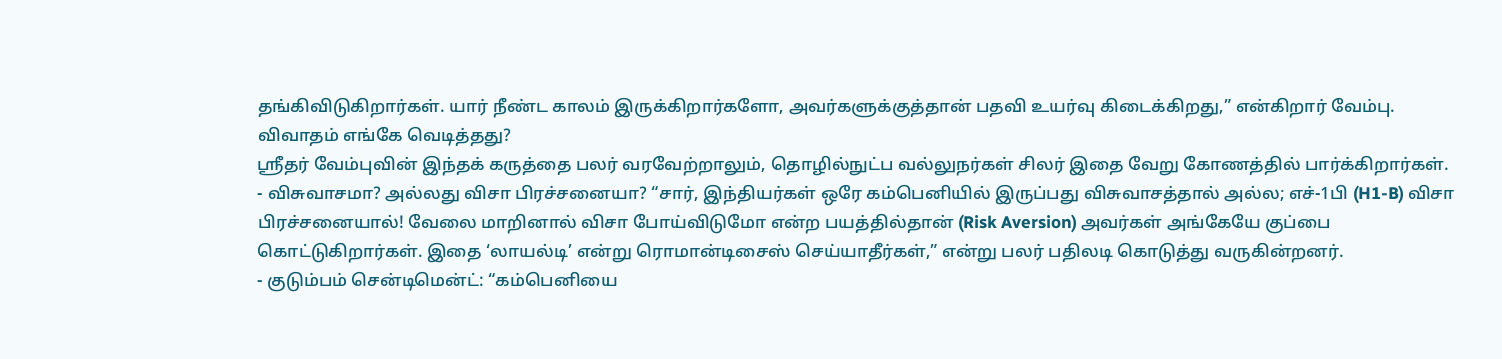தங்கிவிடுகிறார்கள். யார் நீண்ட காலம் இருக்கிறார்களோ, அவர்களுக்குத்தான் பதவி உயர்வு கிடைக்கிறது,” என்கிறார் வேம்பு.
விவாதம் எங்கே வெடித்தது?
ஸ்ரீதர் வேம்புவின் இந்தக் கருத்தை பலர் வரவேற்றாலும், தொழில்நுட்ப வல்லுநர்கள் சிலர் இதை வேறு கோணத்தில் பார்க்கிறார்கள்.
- விசுவாசமா? அல்லது விசா பிரச்சனையா? “சார், இந்தியர்கள் ஒரே கம்பெனியில் இருப்பது விசுவாசத்தால் அல்ல; எச்-1பி (H1-B) விசா பிரச்சனையால்! வேலை மாறினால் விசா போய்விடுமோ என்ற பயத்தில்தான் (Risk Aversion) அவர்கள் அங்கேயே குப்பை கொட்டுகிறார்கள். இதை ‘லாயல்டி’ என்று ரொமான்டிசைஸ் செய்யாதீர்கள்,” என்று பலர் பதிலடி கொடுத்து வருகின்றனர்.
- குடும்பம் சென்டிமென்ட்: “கம்பெனியை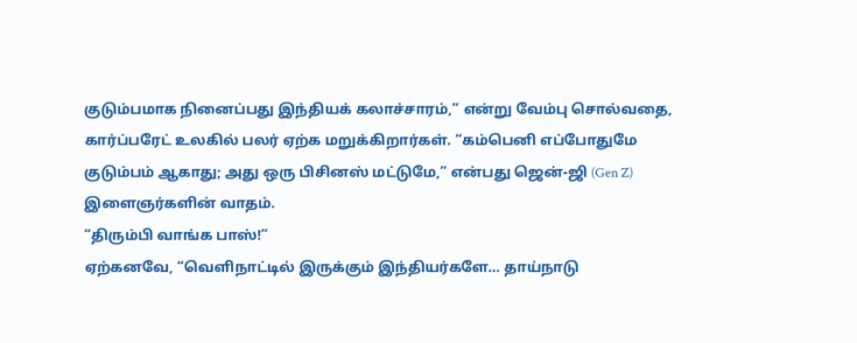குடும்பமாக நினைப்பது இந்தியக் கலாச்சாரம்,” என்று வேம்பு சொல்வதை, கார்ப்பரேட் உலகில் பலர் ஏற்க மறுக்கிறார்கள். “கம்பெனி எப்போதுமே குடும்பம் ஆகாது; அது ஒரு பிசினஸ் மட்டுமே,” என்பது ஜென்-ஜி (Gen Z) இளைஞர்களின் வாதம்.
“திரும்பி வாங்க பாஸ்!”
ஏற்கனவே, “வெளிநாட்டில் இருக்கும் இந்தியர்களே… தாய்நாடு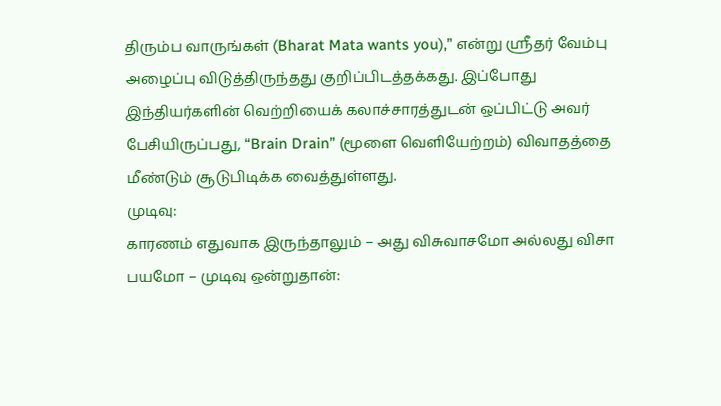திரும்ப வாருங்கள் (Bharat Mata wants you),” என்று ஸ்ரீதர் வேம்பு அழைப்பு விடுத்திருந்தது குறிப்பிடத்தக்கது. இப்போது இந்தியர்களின் வெற்றியைக் கலாச்சாரத்துடன் ஒப்பிட்டு அவர் பேசியிருப்பது, “Brain Drain” (மூளை வெளியேற்றம்) விவாதத்தை மீண்டும் சூடுபிடிக்க வைத்துள்ளது.
முடிவு:
காரணம் எதுவாக இருந்தாலும் – அது விசுவாசமோ அல்லது விசா பயமோ – முடிவு ஒன்றுதான்: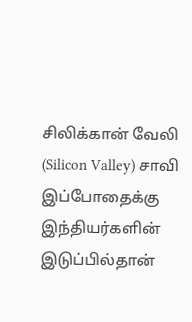சிலிக்கான் வேலி (Silicon Valley) சாவி இப்போதைக்கு இந்தியர்களின் இடுப்பில்தான்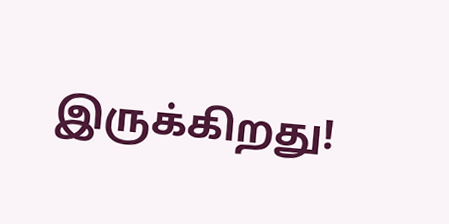இருக்கிறது!